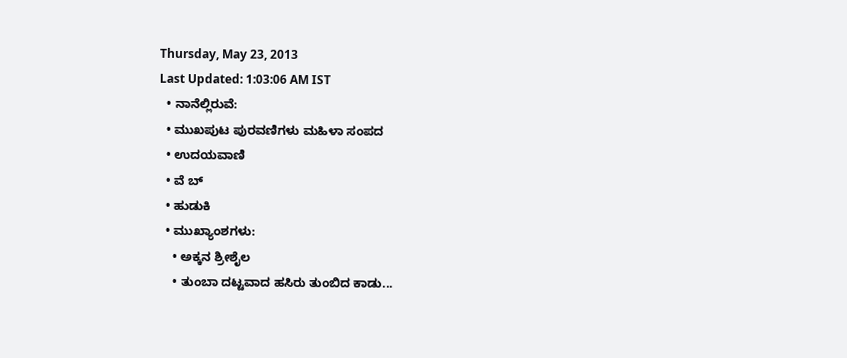Thursday, May 23, 2013
Last Updated: 1:03:06 AM IST
  • ನಾನೆಲ್ಲಿರುವೆ:
  • ಮುಖಪುಟ ಪುರವಣಿಗಳು ಮಹಿಳಾ ಸಂಪದ
  • ಉದಯವಾಣಿ
  • ವೆ ಬ್
  • ಹುಡುಕಿ
  • ಮುಖ್ಯಾಂಶಗಳು:
    • ಅಕ್ಕನ ಶ್ರೀಶೈಲ
    • ತುಂಬಾ ದಟ್ಟವಾದ ಹಸಿರು ತುಂಬಿದ ಕಾಡು...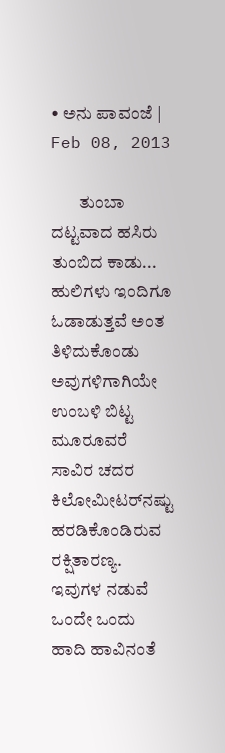• ಅನು ಪಾವಂಜೆ | Feb 08, 2013

        ತುಂಬಾ ದಟ್ಟವಾದ ಹಸಿರು ತುಂಬಿದ ಕಾಡು... ಹುಲಿಗಳು ಇಂದಿಗೂ ಓಡಾಡುತ್ತವೆ ಅಂತ ತಿಳಿದುಕೊಂಡು ಅವುಗಳಿಗಾಗಿಯೇ ಉಂಬಳಿ ಬಿಟ್ಟ ಮೂರೂವರೆ ಸಾವಿರ ಚದರ ಕಿಲೋಮೀಟರ್‌ನಷ್ಟು ಹರಡಿಕೊಂಡಿರುವ ರಕ್ಷಿತಾರಣ್ಯ. ಇವುಗಳ ನಡುವೆ ಒಂದೇ ಒಂದು ಹಾದಿ ಹಾವಿನಂತೆ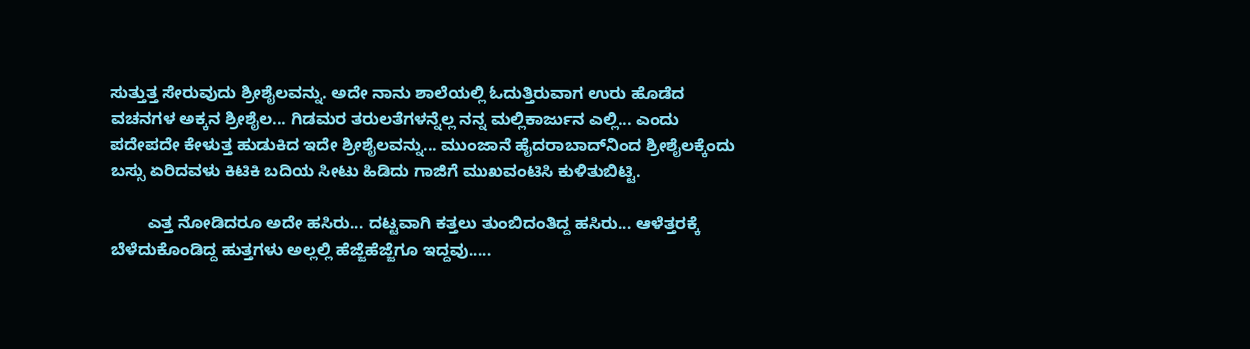ಸುತ್ತುತ್ತ ಸೇರುವುದು ಶ್ರೀಶೈಲವನ್ನು. ಅದೇ ನಾನು ಶಾಲೆಯಲ್ಲಿ ಓದುತ್ತಿರುವಾಗ ಉರು ಹೊಡೆದ ವಚನಗಳ ಅಕ್ಕನ ಶ್ರೀಶೈಲ... ಗಿಡಮರ ತರುಲತೆಗಳನ್ನೆಲ್ಲ ನನ್ನ ಮಲ್ಲಿಕಾರ್ಜುನ ಎಲ್ಲಿ... ಎಂದು ಪದೇಪದೇ ಕೇಳುತ್ತ ಹುಡುಕಿದ ಇದೇ ಶ್ರೀಶೈಲವನ್ನು... ಮುಂಜಾನೆ ಹೈದರಾಬಾದ್‌ನಿಂದ ಶ್ರೀಶೈಲಕ್ಕೆಂದು ಬಸ್ಸು ಏರಿದವಳು ಕಿಟಿಕಿ ಬದಿಯ ಸೀಟು ಹಿಡಿದು ಗಾಜಿಗೆ ಮುಖವಂಟಿಸಿ ಕುಳಿತುಬಿಟ್ಟಿ.

        ಎತ್ತ ನೋಡಿದರೂ ಅದೇ ಹಸಿರು... ದಟ್ಟವಾಗಿ ಕತ್ತಲು ತುಂಬಿದಂತಿದ್ದ ಹಸಿರು... ಆಳೆತ್ತರಕ್ಕೆ ಬೆಳೆದುಕೊಂಡಿದ್ದ ಹುತ್ತಗಳು ಅಲ್ಲಲ್ಲಿ ಹೆಜ್ಜೆಹೆಜ್ಜೆಗೂ ಇದ್ದವು.....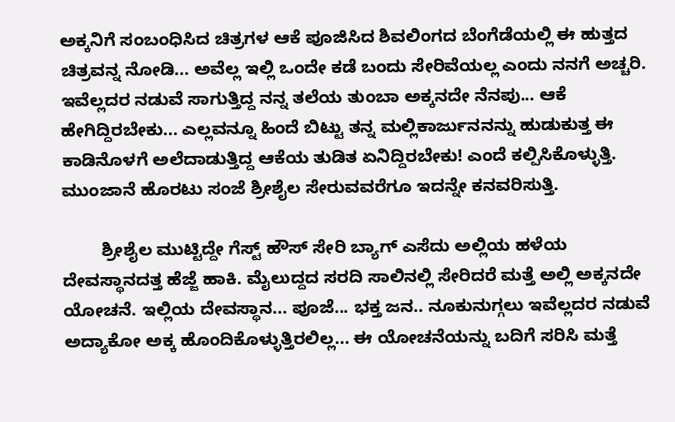ಅಕ್ಕನಿಗೆ ಸಂಬಂಧಿಸಿದ ಚಿತ್ರಗಳ ಆಕೆ ಪೂಜಿಸಿದ ಶಿವಲಿಂಗದ ಬೆಂಗೆಡೆಯಲ್ಲಿ ಈ ಹುತ್ತದ ಚಿತ್ರವನ್ನ ನೋಡಿ... ಅವೆಲ್ಲ ಇಲ್ಲಿ ಒಂದೇ ಕಡೆ ಬಂದು ಸೇರಿವೆಯಲ್ಲ ಎಂದು ನನಗೆ ಅಚ್ಚರಿ. ಇವೆಲ್ಲದರ ನಡುವೆ ಸಾಗುತ್ತಿದ್ದ ನನ್ನ ತಲೆಯ ತುಂಬಾ ಅಕ್ಕನದೇ ನೆನಪು... ಆಕೆ ಹೇಗಿದ್ದಿರಬೇಕು... ಎಲ್ಲವನ್ನೂ ಹಿಂದೆ ಬಿಟ್ಟು ತನ್ನ ಮಲ್ಲಿಕಾರ್ಜುನನನ್ನು ಹುಡುಕುತ್ತ ಈ ಕಾಡಿನೊಳಗೆ ಅಲೆದಾಡುತ್ತಿದ್ದ ಆಕೆಯ ತುಡಿತ ಏನಿದ್ದಿರಬೇಕು! ಎಂದೆ ಕಲ್ಪಿಸಿಕೊಳ್ಳುತ್ತಿ. ಮುಂಜಾನೆ ಹೊರಟು ಸಂಜೆ ಶ್ರೀಶೈಲ ಸೇರುವವರೆಗೂ ಇದನ್ನೇ ಕನವರಿಸುತ್ತಿ.

        ಶ್ರೀಶೈಲ ಮುಟ್ಟಿದ್ದೇ ಗೆಸ್ಟ್‌ ಹೌಸ್‌ ಸೇರಿ ಬ್ಯಾಗ್‌ ಎಸೆದು ಅಲ್ಲಿಯ ಹಳೆಯ ದೇವಸ್ಥಾನದತ್ತ ಹೆಜ್ಜೆ ಹಾಕಿ. ಮೈಲುದ್ದದ ಸರದಿ ಸಾಲಿನಲ್ಲಿ ಸೇರಿದರೆ ಮತ್ತೆ ಅಲ್ಲಿ ಅಕ್ಕನದೇ ಯೋಚನೆ. ಇಲ್ಲಿಯ ದೇವಸ್ಥಾನ... ಪೂಜೆ... ಭಕ್ತ ಜನ.. ನೂಕುನುಗ್ಗಲು ಇವೆಲ್ಲದರ ನಡುವೆ ಅದ್ಯಾಕೋ ಅಕ್ಕ ಹೊಂದಿಕೊಳ್ಳುತ್ತಿರಲಿಲ್ಲ... ಈ ಯೋಚನೆಯನ್ನು ಬದಿಗೆ ಸರಿಸಿ ಮತ್ತೆ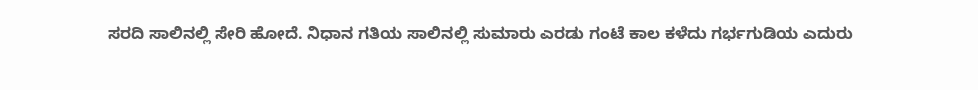ಸರದಿ ಸಾಲಿನಲ್ಲಿ ಸೇರಿ ಹೋದೆ. ನಿಧಾನ ಗತಿಯ ಸಾಲಿನಲ್ಲಿ ಸುಮಾರು ಎರಡು ಗಂಟೆ ಕಾಲ ಕಳೆದು ಗರ್ಭಗುಡಿಯ ಎದುರು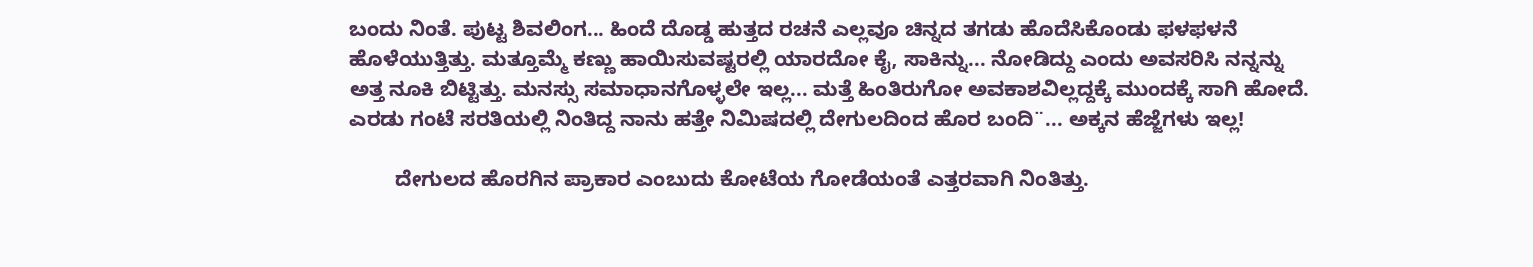ಬಂದು ನಿಂತೆ. ಪುಟ್ಟ ಶಿವಲಿಂಗ... ಹಿಂದೆ ದೊಡ್ಡ ಹುತ್ತದ ರಚನೆ ಎಲ್ಲವೂ ಚಿನ್ನದ ತಗಡು ಹೊದೆಸಿಕೊಂಡು ಫ‌ಳಫ‌ಳನೆ ಹೊಳೆಯುತ್ತಿತ್ತು. ಮತ್ತೂಮ್ಮೆ ಕಣ್ಣು ಹಾಯಿಸುವಷ್ಟರಲ್ಲಿ ಯಾರದೋ ಕೈ, ಸಾಕಿನ್ನು... ನೋಡಿದ್ದು ಎಂದು ಅವಸರಿಸಿ ನನ್ನನ್ನು ಅತ್ತ ನೂಕಿ ಬಿಟ್ಟಿತ್ತು. ಮನಸ್ಸು ಸಮಾಧಾನಗೊಳ್ಳಲೇ ಇಲ್ಲ... ಮತ್ತೆ ಹಿಂತಿರುಗೋ ಅವಕಾಶವಿಲ್ಲದ್ದಕ್ಕೆ ಮುಂದಕ್ಕೆ ಸಾಗಿ ಹೋದೆ. ಎರಡು ಗಂಟೆ ಸರತಿಯಲ್ಲಿ ನಿಂತಿದ್ದ ನಾನು ಹತ್ತೇ ನಿಮಿಷದಲ್ಲಿ ದೇಗುಲದಿಂದ ಹೊರ ಬಂದಿ¨... ಅಕ್ಕನ ಹೆಜ್ಜೆಗಳು ಇಲ್ಲ!

        ದೇಗುಲದ ಹೊರಗಿನ ಪ್ರಾಕಾರ ಎಂಬುದು ಕೋಟೆಯ ಗೋಡೆಯಂತೆ ಎತ್ತರವಾಗಿ ನಿಂತಿತ್ತು.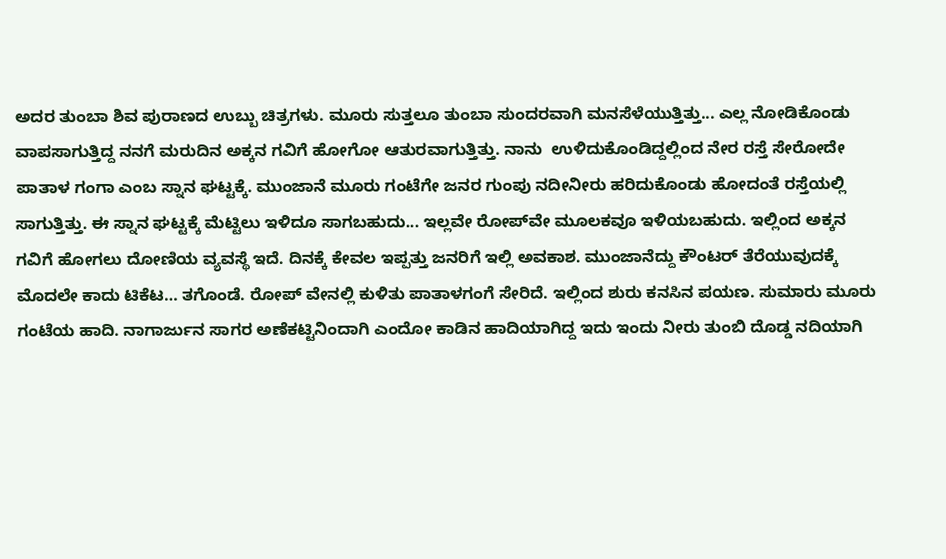ಅದರ ತುಂಬಾ ಶಿವ ಪುರಾಣದ ಉಬ್ಬು ಚಿತ್ರಗಳು. ಮೂರು ಸುತ್ತಲೂ ತುಂಬಾ ಸುಂದರವಾಗಿ ಮನಸೆಳೆಯುತ್ತಿತ್ತು... ಎಲ್ಲ ನೋಡಿಕೊಂಡು ವಾಪಸಾಗುತ್ತಿದ್ದ ನನಗೆ ಮರುದಿನ ಅಕ್ಕನ ಗವಿಗೆ ಹೋಗೋ ಆತುರವಾಗುತ್ತಿತ್ತು. ನಾನು  ಉಳಿದುಕೊಂಡಿದ್ದಲ್ಲಿಂದ ನೇರ ರಸ್ತೆ ಸೇರೋದೇ ಪಾತಾಳ ಗಂಗಾ ಎಂಬ ಸ್ನಾನ ಘಟ್ಟಕ್ಕೆ. ಮುಂಜಾನೆ ಮೂರು ಗಂಟೆಗೇ ಜನರ ಗುಂಪು ನದೀನೀರು ಹರಿದುಕೊಂಡು ಹೋದಂತೆ ರಸ್ತೆಯಲ್ಲಿ ಸಾಗುತ್ತಿತ್ತು. ಈ ಸ್ನಾನ ಘಟ್ಟಕ್ಕೆ ಮೆಟ್ಟಿಲು ಇಳಿದೂ ಸಾಗಬಹುದು... ಇಲ್ಲವೇ ರೋಪ್‌ವೇ ಮೂಲಕವೂ ಇಳಿಯಬಹುದು. ಇಲ್ಲಿಂದ ಅಕ್ಕನ ಗವಿಗೆ ಹೋಗಲು ದೋಣಿಯ ವ್ಯವಸ್ಥೆ ಇದೆ. ದಿನಕ್ಕೆ ಕೇವಲ ಇಪ್ಪತ್ತು ಜನರಿಗೆ ಇಲ್ಲಿ ಅವಕಾಶ. ಮುಂಜಾನೆದ್ದು ಕೌಂಟರ್‌ ತೆರೆಯುವುದಕ್ಕೆ ಮೊದಲೇ ಕಾದು ಟಿಕೆಟ… ತಗೊಂಡೆ. ರೋಪ್‌ ವೇನಲ್ಲಿ ಕುಳಿತು ಪಾತಾಳಗಂಗೆ ಸೇರಿದೆ. ಇಲ್ಲಿಂದ ಶುರು ಕನಸಿನ ಪಯಣ. ಸುಮಾರು ಮೂರು ಗಂಟೆಯ ಹಾದಿ. ನಾಗಾರ್ಜುನ ಸಾಗರ ಅಣೆಕಟ್ಟಿನಿಂದಾಗಿ ಎಂದೋ ಕಾಡಿನ ಹಾದಿಯಾಗಿದ್ದ ಇದು ಇಂದು ನೀರು ತುಂಬಿ ದೊಡ್ಡ ನದಿಯಾಗಿ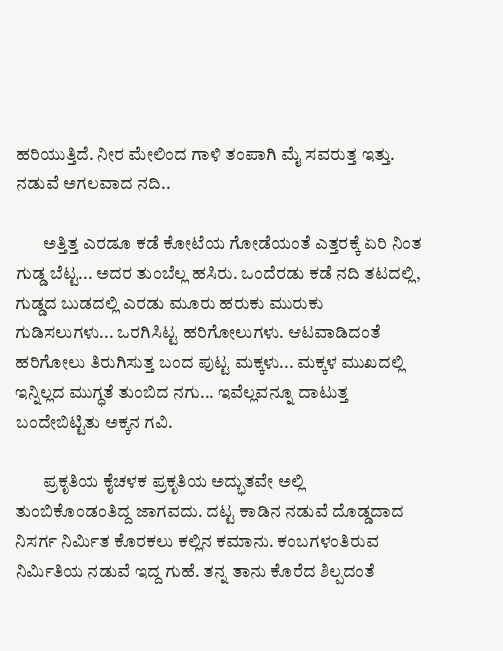ಹರಿಯುತ್ತಿದೆ. ನೀರ ಮೇಲಿಂದ ಗಾಳಿ ತಂಪಾಗಿ ಮೈ ಸವರುತ್ತ ಇತ್ತು. ನಡುವೆ ಅಗಲವಾದ ನದಿ..

        ಅತ್ತಿತ್ತ ಎರಡೂ ಕಡೆ ಕೋಟೆಯ ಗೋಡೆಯಂತೆ ಎತ್ತರಕ್ಕೆ ಏರಿ ನಿಂತ ಗುಡ್ಡ ಬೆಟ್ಟ... ಅದರ ತುಂಬೆಲ್ಲ ಹಸಿರು. ಒಂದೆರಡು ಕಡೆ ನದಿ ತಟದಲ್ಲಿ, ಗುಡ್ಡದ ಬುಡದಲ್ಲಿ ಎರಡು ಮೂರು ಹರುಕು ಮುರುಕು ಗುಡಿಸಲುಗಳು... ಒರಗಿಸಿಟ್ಟ ಹರಿಗೋಲುಗಳು. ಆಟವಾಡಿದಂತೆ ಹರಿಗೋಲು ತಿರುಗಿಸುತ್ತ ಬಂದ ಪುಟ್ಟ ಮಕ್ಕಳು... ಮಕ್ಕಳ ಮುಖದಲ್ಲಿ ಇನ್ನಿಲ್ಲದ ಮುಗ್ಧತೆ ತುಂಬಿದ ನಗು... ಇವೆಲ್ಲವನ್ನೂ ದಾಟುತ್ತ ಬಂದೇಬಿಟ್ಟಿತು ಅಕ್ಕನ ಗವಿ.

        ಪ್ರಕೃತಿಯ ಕೈಚಳಕ ಪ್ರಕೃತಿಯ ಅದ್ಭುತವೇ ಅಲ್ಲಿ ತುಂಬಿಕೊಂಡಂತಿದ್ದ ಜಾಗವದು. ದಟ್ಟ ಕಾಡಿನ ನಡುವೆ ದೊಡ್ಡದಾದ ನಿಸರ್ಗ ನಿರ್ಮಿತ ಕೊರಕಲು ಕಲ್ಲಿನ ಕಮಾನು. ಕಂಬಗಳಂತಿರುವ ನಿರ್ಮಿತಿಯ ನಡುವೆ ಇದ್ದ ಗುಹೆ. ತನ್ನ ತಾನು ಕೊರೆದ ಶಿಲ್ಪದಂತೆ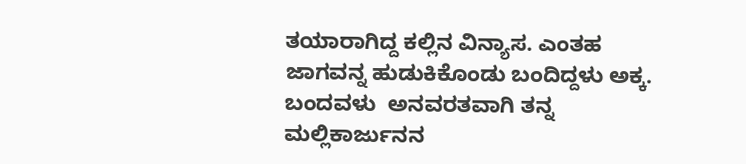ತಯಾರಾಗಿದ್ದ ಕಲ್ಲಿನ ವಿನ್ಯಾಸ. ಎಂತಹ ಜಾಗವನ್ನ ಹುಡುಕಿಕೊಂಡು ಬಂದಿದ್ದಳು ಅಕ್ಕ. ಬಂದವಳು  ಅನವರತವಾಗಿ ತನ್ನ ಮಲ್ಲಿಕಾರ್ಜುನನ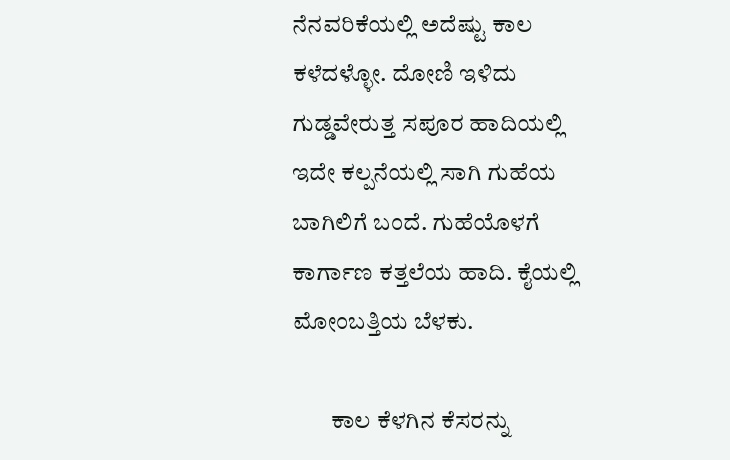ನೆನವರಿಕೆಯಲ್ಲಿ ಅದೆಷ್ಟು ಕಾಲ ಕಳೆದಳ್ಳೋ. ದೋಣಿ ಇಳಿದು ಗುಡ್ಡವೇರುತ್ತ ಸಪೂರ ಹಾದಿಯಲ್ಲಿ ಇದೇ ಕಲ್ಪನೆಯಲ್ಲಿ ಸಾಗಿ ಗುಹೆಯ ಬಾಗಿಲಿಗೆ ಬಂದೆ. ಗುಹೆಯೊಳಗೆ ಕಾರ್ಗಾಣ ಕತ್ತಲೆಯ ಹಾದಿ. ಕೈಯಲ್ಲಿ ಮೋಂಬತ್ತಿಯ ಬೆಳಕು.

        ಕಾಲ ಕೆಳಗಿನ ಕೆಸರನ್ನು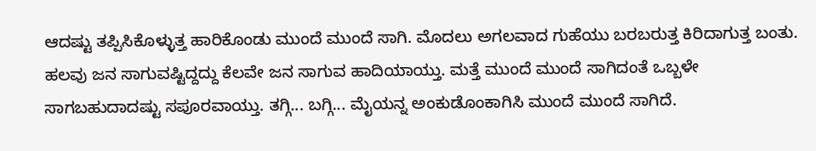ಆದಷ್ಟು ತಪ್ಪಿಸಿಕೊಳ್ಳುತ್ತ ಹಾರಿಕೊಂಡು ಮುಂದೆ ಮುಂದೆ ಸಾಗಿ. ಮೊದಲು ಅಗಲವಾದ ಗುಹೆಯು ಬರಬರುತ್ತ ಕಿರಿದಾಗುತ್ತ ಬಂತು. ಹಲವು ಜನ ಸಾಗುವಷ್ಟಿದ್ದದ್ದು ಕೆಲವೇ ಜನ ಸಾಗುವ ಹಾದಿಯಾಯ್ತು. ಮತ್ತೆ ಮುಂದೆ ಮುಂದೆ ಸಾಗಿದಂತೆ ಒಬ್ಬಳೇ ಸಾಗಬಹುದಾದಷ್ಟು ಸಪೂರವಾಯ್ತು. ತಗ್ಗಿ... ಬಗ್ಗಿ... ಮೈಯನ್ನ ಅಂಕುಡೊಂಕಾಗಿಸಿ ಮುಂದೆ ಮುಂದೆ ಸಾಗಿದೆ.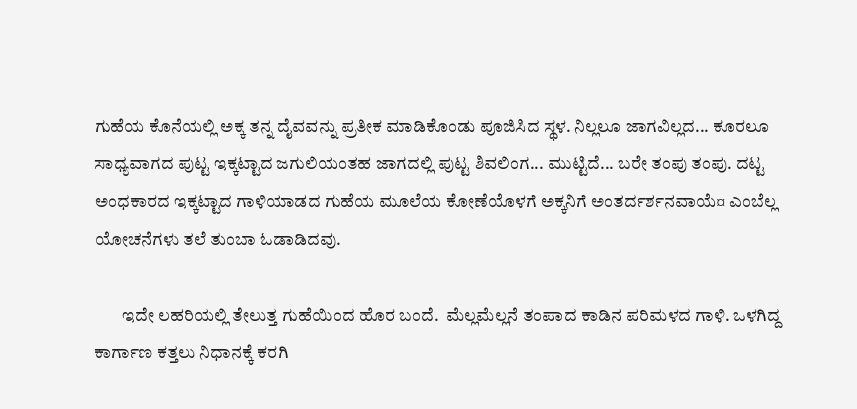ಗುಹೆಯ ಕೊನೆಯಲ್ಲಿ ಅಕ್ಕ ತನ್ನ ದೈವವನ್ನು ಪ್ರತೀಕ ಮಾಡಿಕೊಂಡು ಪೂಜಿಸಿದ ಸ್ಥಳ. ನಿಲ್ಲಲೂ ಜಾಗವಿಲ್ಲದ... ಕೂರಲೂ ಸಾಧ್ಯವಾಗದ ಪುಟ್ಟ ಇಕ್ಕಟ್ಟಾದ ಜಗುಲಿಯಂತಹ ಜಾಗದಲ್ಲಿ ಪುಟ್ಟ ಶಿವಲಿಂಗ... ಮುಟ್ಟಿದೆ... ಬರೇ ತಂಪು ತಂಪು. ದಟ್ಟ ಅಂಧಕಾರದ ಇಕ್ಕಟ್ಟಾದ ಗಾಳಿಯಾಡದ ಗುಹೆಯ ಮೂಲೆಯ ಕೋಣೆಯೊಳಗೆ ಅಕ್ಕನಿಗೆ ಅಂತರ್ದರ್ಶನವಾಯೆ¤ ಎಂಬೆಲ್ಲ ಯೋಚನೆಗಳು ತಲೆ ತುಂಬಾ ಓಡಾಡಿದವು.

        ಇದೇ ಲಹರಿಯಲ್ಲಿ ತೇಲುತ್ತ ಗುಹೆಯಿಂದ ಹೊರ ಬಂದೆ.  ಮೆಲ್ಲಮೆಲ್ಲನೆ ತಂಪಾದ ಕಾಡಿನ ಪರಿಮಳದ ಗಾಳಿ. ಒಳಗಿದ್ದ ಕಾರ್ಗಾಣ ಕತ್ತಲು ನಿಧಾನಕ್ಕೆ ಕರಗಿ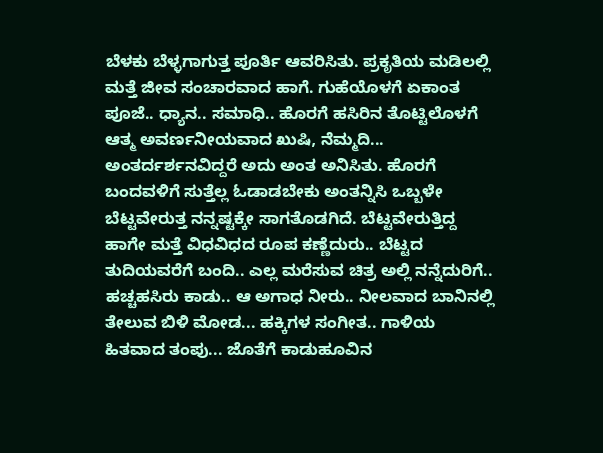ಬೆಳಕು ಬೆಳ್ಳಗಾಗುತ್ತ ಪೂರ್ತಿ ಆವರಿಸಿತು. ಪ್ರಕೃತಿಯ ಮಡಿಲಲ್ಲಿ ಮತ್ತೆ ಜೀವ ಸಂಚಾರವಾದ ಹಾಗೆ. ಗುಹೆಯೊಳಗೆ ಏಕಾಂತ ಪೂಜೆ.. ಧ್ಯಾನ.. ಸಮಾಧಿ.. ಹೊರಗೆ ಹಸಿರಿನ ತೊಟ್ಟಿಲೊಳಗೆ ಆತ್ಮ ಅವರ್ಣನೀಯವಾದ ಖುಷಿ, ನೆಮ್ಮದಿ... ಅಂತರ್ದರ್ಶನವಿದ್ದರೆ ಅದು ಅಂತ ಅನಿಸಿತು. ಹೊರಗೆ ಬಂದವಳಿಗೆ ಸುತ್ತೆಲ್ಲ ಓಡಾಡಬೇಕು ಅಂತನ್ನಿಸಿ ಒಬ್ಬಳೇ ಬೆಟ್ಟವೇರುತ್ತ ನನ್ನಷ್ಟಕ್ಕೇ ಸಾಗತೊಡಗಿದೆ. ಬೆಟ್ಟವೇರುತ್ತಿದ್ದ ಹಾಗೇ ಮತ್ತೆ ವಿಧವಿಧದ ರೂಪ ಕಣ್ಣೆದುರು.. ಬೆಟ್ಟದ ತುದಿಯವರೆಗೆ ಬಂದಿ.. ಎಲ್ಲ ಮರೆಸುವ ಚಿತ್ರ ಅಲ್ಲಿ ನನ್ನೆದುರಿಗೆ.. ಹಚ್ಚಹಸಿರು ಕಾಡು.. ಆ ಅಗಾಧ ನೀರು.. ನೀಲವಾದ ಬಾನಿನಲ್ಲಿ ತೇಲುವ ಬಿಳಿ ಮೋಡ... ಹಕ್ಕಿಗಳ ಸಂಗೀತ.. ಗಾಳಿಯ ಹಿತವಾದ ತಂಪು... ಜೊತೆಗೆ ಕಾಡುಹೂವಿನ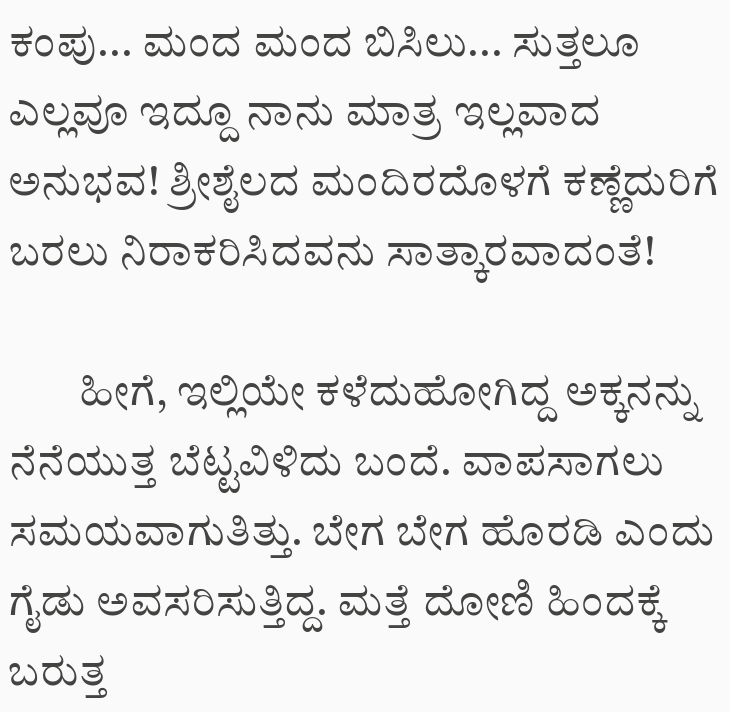ಕಂಪು... ಮಂದ ಮಂದ ಬಿಸಿಲು... ಸುತ್ತಲೂ ಎಲ್ಲವೂ ಇದ್ದೂ ನಾನು ಮಾತ್ರ ಇಲ್ಲವಾದ ಅನುಭವ! ಶ್ರೀಶೈಲದ ಮಂದಿರದೊಳಗೆ ಕಣ್ಣೆದುರಿಗೆ ಬರಲು ನಿರಾಕರಿಸಿದವನು ಸಾತ್ಕಾರವಾದಂತೆ!

        ಹೀಗೆ, ಇಲ್ಲಿಯೇ ಕಳೆದುಹೋಗಿದ್ದ ಅಕ್ಕನನ್ನು ನೆನೆಯುತ್ತ ಬೆಟ್ಟವಿಳಿದು ಬಂದೆ. ವಾಪಸಾಗಲು ಸಮಯವಾಗುತಿತ್ತು. ಬೇಗ ಬೇಗ ಹೊರಡಿ ಎಂದು ಗೈಡು ಅವಸರಿಸುತ್ತಿದ್ದ. ಮತ್ತೆ ದೋಣಿ ಹಿಂದಕ್ಕೆ ಬರುತ್ತ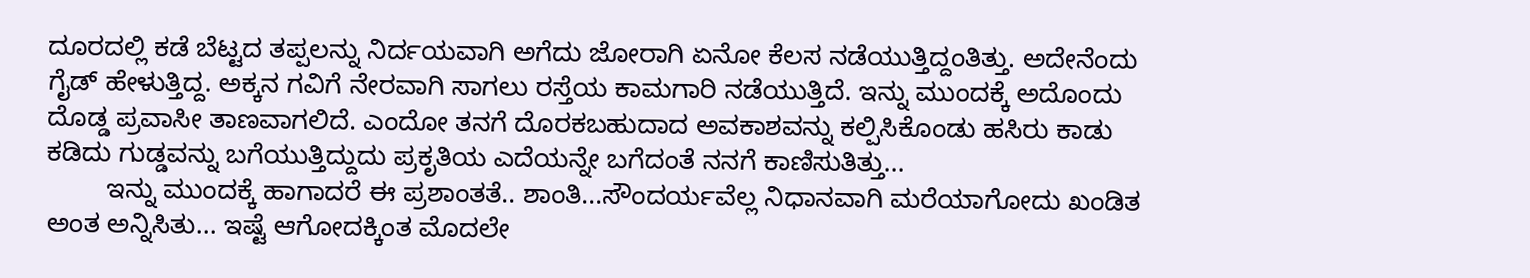ದೂರದಲ್ಲಿ ಕಡೆ ಬೆಟ್ಟದ ತಪ್ಪಲನ್ನು ನಿರ್ದಯವಾಗಿ ಅಗೆದು ಜೋರಾಗಿ ಏನೋ ಕೆಲಸ ನಡೆಯುತ್ತಿದ್ದಂತಿತ್ತು. ಅದೇನೆಂದು ಗೈಡ್‌ ಹೇಳುತ್ತಿದ್ದ. ಅಕ್ಕನ ಗವಿಗೆ ನೇರವಾಗಿ ಸಾಗಲು ರಸ್ತೆಯ ಕಾಮಗಾರಿ ನಡೆಯುತ್ತಿದೆ. ಇನ್ನು ಮುಂದಕ್ಕೆ ಅದೊಂದು ದೊಡ್ಡ ಪ್ರವಾಸೀ ತಾಣವಾಗಲಿದೆ. ಎಂದೋ ತನಗೆ ದೊರಕಬಹುದಾದ ಅವಕಾಶವನ್ನು ಕಲ್ಪಿಸಿಕೊಂಡು ಹಸಿರು ಕಾಡು ಕಡಿದು ಗುಡ್ಡವನ್ನು ಬಗೆಯುತ್ತಿದ್ದುದು ಪ್ರಕೃತಿಯ ಎದೆಯನ್ನೇ ಬಗೆದಂತೆ ನನಗೆ ಕಾಣಿಸುತಿತ್ತು...
        ಇನ್ನು ಮುಂದಕ್ಕೆ ಹಾಗಾದರೆ ಈ ಪ್ರಶಾಂತತೆ.. ಶಾಂತಿ...ಸೌಂದರ್ಯವೆಲ್ಲ ನಿಧಾನವಾಗಿ ಮರೆಯಾಗೋದು ಖಂಡಿತ ಅಂತ ಅನ್ನಿಸಿತು... ಇಷ್ಟೆ ಆಗೋದಕ್ಕಿಂತ ಮೊದಲೇ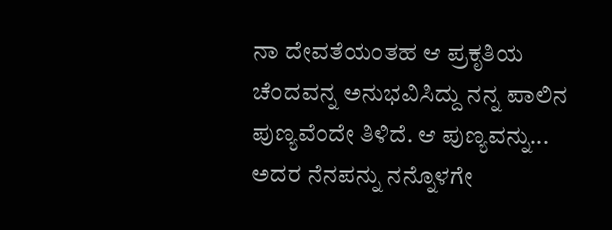ನಾ ದೇವತೆಯಂತಹ ಆ ಪ್ರಕೃತಿಯ ಚೆಂದವನ್ನ ಅನುಭವಿಸಿದ್ದು ನನ್ನ ಪಾಲಿನ ಪುಣ್ಯವೆಂದೇ ತಿಳಿದೆ. ಆ ಪುಣ್ಯವನ್ನು... ಅದರ ನೆನಪನ್ನು ನನ್ನೊಳಗೇ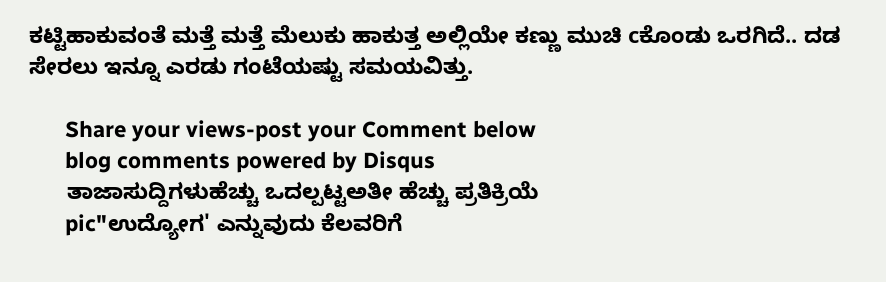ಕಟ್ಟಿಹಾಕುವಂತೆ ಮತ್ತೆ ಮತ್ತೆ ಮೆಲುಕು ಹಾಕುತ್ತ ಅಲ್ಲಿಯೇ ಕಣ್ಣು ಮುಚಿ cಕೊಂಡು ಒರಗಿದೆ.. ದಡ ಸೇರಲು ಇನ್ನೂ ಎರಡು ಗಂಟೆಯಷ್ಟು ಸಮಯವಿತ್ತು.

      Share your views-post your Comment below
      blog comments powered by Disqus
      ತಾಜಾಸುದ್ದಿಗಳುಹೆಚ್ಚು ಒದಲ್ಪಟ್ಟಅತೀ ಹೆಚ್ಚು ಪ್ರತಿಕ್ರಿಯೆ
      pic"ಉದ್ಯೋಗ' ಎನ್ನುವುದು ಕೆಲವರಿಗೆ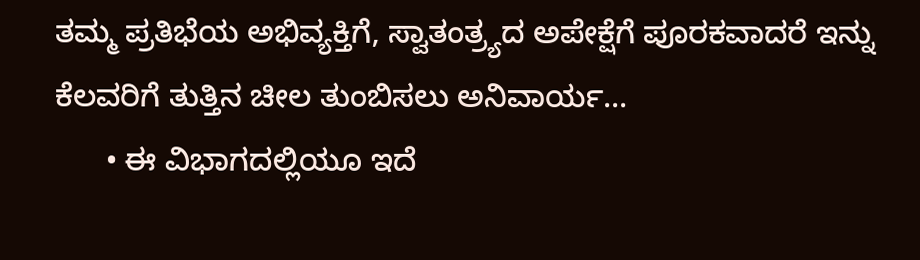ತಮ್ಮ ಪ್ರತಿಭೆಯ ಅಭಿವ್ಯಕ್ತಿಗೆ, ಸ್ವಾತಂತ್ರ್ಯದ ಅಪೇಕ್ಷೆಗೆ ಪೂರಕವಾದರೆ ಇನ್ನು ಕೆಲವರಿಗೆ ತುತ್ತಿನ ಚೀಲ ತುಂಬಿಸಲು ಅನಿವಾರ್ಯ...
      • ಈ ವಿಭಾಗದಲ್ಲಿಯೂ ಇದೆ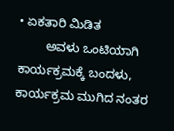• ಏಕತಾರಿ ಮಿಡಿತ
        ಅವಳು ಒಂಟಿಯಾಗಿ ಕಾರ್ಯಕ್ರಮಕ್ಕೆ ಬಂದಳು, ಕಾರ್ಯಕ್ರಮ ಮುಗಿದ ನಂತರ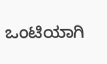ಒಂಟಿಯಾಗಿ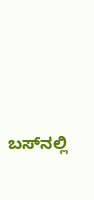ಬಸ್‌ನಲ್ಲಿ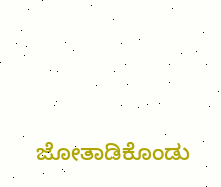ಜೋತಾಡಿಕೊಂಡು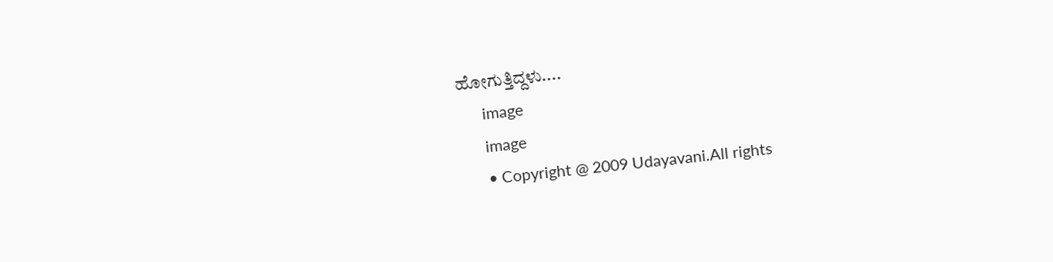ಹೋಗುತ್ತಿದ್ದಳು....
      image
      image
      • Copyright @ 2009 Udayavani.All rights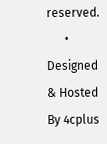reserved.
      • Designed & Hosted By 4cplus